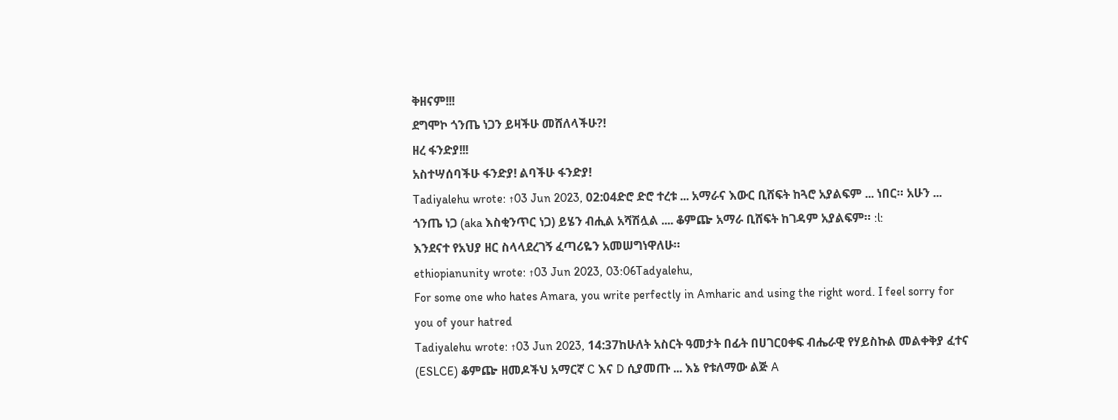ቅዘናም!!!
ደግሞኮ ጎንጤ ነጋን ይዛችሁ መሸለላችሁ?!
ዘረ ፋንድያ!!!
አስተሣሰባችሁ ፋንድያ! ልባችሁ ፋንድያ!
Tadiyalehu wrote: ↑03 Jun 2023, 02:04ድሮ ድሮ ተረቱ ... አማራና እውር ቢሸፍት ከጓሮ አያልፍም ... ነበር። አሁን ... ጎንጤ ነጋ (aka እስቂንጥር ነጋ) ይሄን ብሒል አሻሽሏል .... ቆምጬ አማራ ቢሸፍት ከገዳም አያልፍም። :l:
እንደናተ የአህያ ዘር ስላላደረገኝ ፈጣሪዬን አመሠግነዋለሁ።
ethiopianunity wrote: ↑03 Jun 2023, 03:06Tadyalehu,
For some one who hates Amara, you write perfectly in Amharic and using the right word. I feel sorry for you of your hatred
Tadiyalehu wrote: ↑03 Jun 2023, 14:37ከሁለት አስርት ዓመታት በፊት በሀገርዐቀፍ ብሔራዊ የሃይስኩል መልቀቅያ ፈተና (ESLCE) ቆምጬ ዘመዶችህ አማርኛ C እና D ሲያመጡ ... እኔ የቱለማው ልጅ A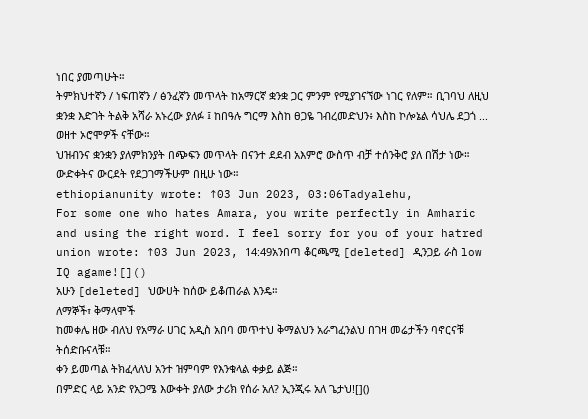ነበር ያመጣሁት።
ትምክህተኛን / ነፍጠኛን / ፅንፈኛን መጥላት ከአማርኛ ቋንቋ ጋር ምንም የሚያገናኘው ነገር የለም። ቢገባህ ለዚህ ቋንቋ እድገት ትልቅ አሻራ አኑረው ያለፉ ፤ ከበዓሉ ግርማ እስከ ፀጋዬ ገብረመድህን፥ እስከ ኮሎኔል ሳህሌ ደጋጎ ... ወዘተ ኦሮሞዎች ናቸው።
ህዝብንና ቋንቋን ያለምክንያት በጭፍን መጥላት በናንተ ደደብ አእምሮ ውስጥ ብቻ ተሰንቅሮ ያለ በሽታ ነው። ውድቀትና ውርደት የደጋገማችሁም በዚሁ ነው።
ethiopianunity wrote: ↑03 Jun 2023, 03:06Tadyalehu,
For some one who hates Amara, you write perfectly in Amharic and using the right word. I feel sorry for you of your hatred
union wrote: ↑03 Jun 2023, 14:49አንበጣ ቆርጫሚ [deleted] ዲንጋይ ራስ low IQ agame![]()
አሁን [deleted] ህውሀት ከሰው ይቆጠራል እንዴ።
ለማኞች፣ ቅማላሞች
ከመቀሌ ዘው ብለህ የአማራ ሀገር አዲስ አበባ መጥተህ ቅማልህን አራግፈንልህ በገዛ መሬታችን ባኖርናቹ ትሰድቡናላቹ።
ቀን ይመጣል ትክፈላለህ አንተ ዝምባም የእንቁላል ቀቃይ ልጅ።
በምድር ላይ አንድ የአጋሜ እውቀት ያለው ታሪክ የሰራ አለ? ኢንጂሩ አለ ጌታህ![]()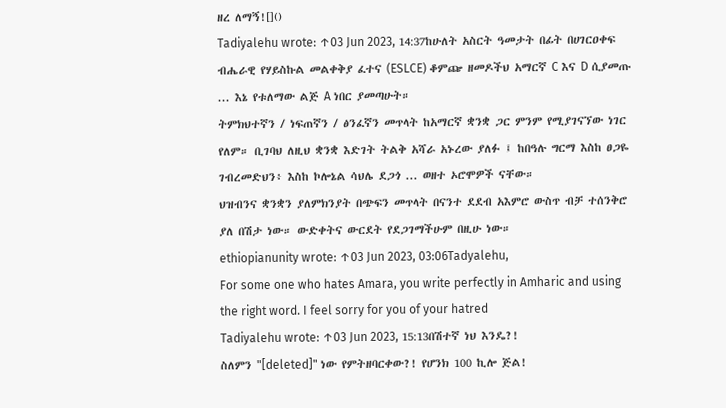ዘረ ለማኝ![]()
Tadiyalehu wrote: ↑03 Jun 2023, 14:37ከሁለት አስርት ዓመታት በፊት በሀገርዐቀፍ ብሔራዊ የሃይስኩል መልቀቅያ ፈተና (ESLCE) ቆምጬ ዘመዶችህ አማርኛ C እና D ሲያመጡ ... እኔ የቱለማው ልጅ A ነበር ያመጣሁት።
ትምክህተኛን / ነፍጠኛን / ፅንፈኛን መጥላት ከአማርኛ ቋንቋ ጋር ምንም የሚያገናኘው ነገር የለም። ቢገባህ ለዚህ ቋንቋ እድገት ትልቅ አሻራ አኑረው ያለፉ ፤ ከበዓሉ ግርማ እስከ ፀጋዬ ገብረመድህን፥ እስከ ኮሎኔል ሳህሌ ደጋጎ ... ወዘተ ኦሮሞዎች ናቸው።
ህዝብንና ቋንቋን ያለምክንያት በጭፍን መጥላት በናንተ ደደብ አእምሮ ውስጥ ብቻ ተሰንቅሮ ያለ በሽታ ነው። ውድቀትና ውርደት የደጋገማችሁም በዚሁ ነው።
ethiopianunity wrote: ↑03 Jun 2023, 03:06Tadyalehu,
For some one who hates Amara, you write perfectly in Amharic and using the right word. I feel sorry for you of your hatred
Tadiyalehu wrote: ↑03 Jun 2023, 15:13በሽተኛ ነህ እንዴ?!
ስለምን "[deleted]" ነው የምትዘባርቀው?! የሆንክ 100 ኪሎ ጅል!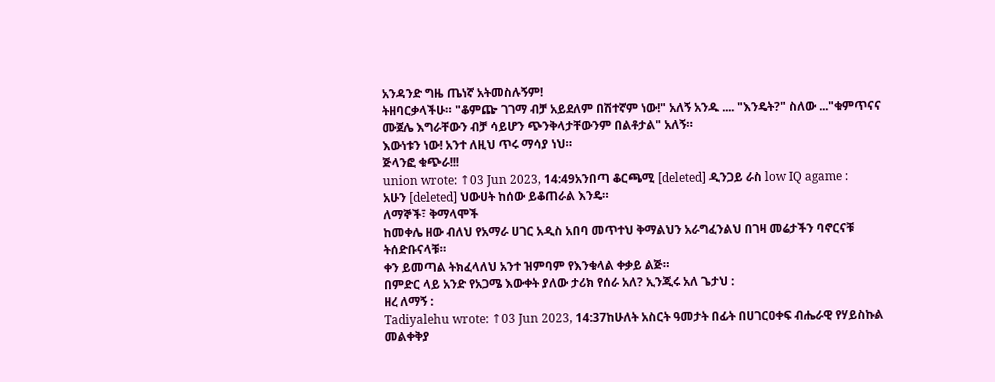አንዳንድ ግዜ ጤነኛ አትመስሉኝም!
ትዘባርቃላችሁ። "ቆምጬ ገገማ ብቻ አይደለም በሽተኛም ነው!" አለኝ አንዱ .... "እንዴት?" ስለው ..."ቁምጥናና ሙጀሌ እግራቸውን ብቻ ሳይሆን ጭንቅላታቸውንም በልቶታል" አለኝ።
እውነቱን ነው! አንተ ለዚህ ጥሩ ማሳያ ነህ።
ጅላንፎ ቁጭራ!!!
union wrote: ↑03 Jun 2023, 14:49አንበጣ ቆርጫሚ [deleted] ዲንጋይ ራስ low IQ agame :
አሁን [deleted] ህውሀት ከሰው ይቆጠራል እንዴ።
ለማኞች፣ ቅማላሞች
ከመቀሌ ዘው ብለህ የአማራ ሀገር አዲስ አበባ መጥተህ ቅማልህን አራግፈንልህ በገዛ መሬታችን ባኖርናቹ ትሰድቡናላቹ።
ቀን ይመጣል ትክፈላለህ አንተ ዝምባም የእንቁላል ቀቃይ ልጅ።
በምድር ላይ አንድ የአጋሜ እውቀት ያለው ታሪክ የሰራ አለ? ኢንጂሩ አለ ጌታህ :
ዘረ ለማኝ :
Tadiyalehu wrote: ↑03 Jun 2023, 14:37ከሁለት አስርት ዓመታት በፊት በሀገርዐቀፍ ብሔራዊ የሃይስኩል መልቀቅያ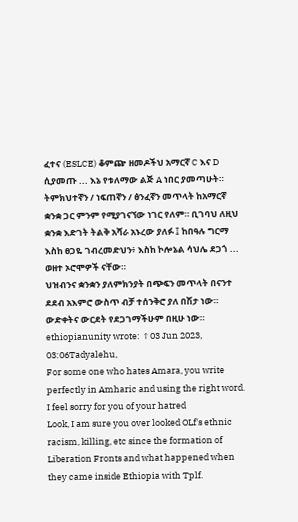ፈተና (ESLCE) ቆምጬ ዘመዶችህ አማርኛ C እና D ሲያመጡ ... እኔ የቱለማው ልጅ A ነበር ያመጣሁት።
ትምክህተኛን / ነፍጠኛን / ፅንፈኛን መጥላት ከአማርኛ ቋንቋ ጋር ምንም የሚያገናኘው ነገር የለም። ቢገባህ ለዚህ ቋንቋ እድገት ትልቅ አሻራ አኑረው ያለፉ ፤ ከበዓሉ ግርማ እስከ ፀጋዬ ገብረመድህን፥ እስከ ኮሎኔል ሳህሌ ደጋጎ ... ወዘተ ኦሮሞዎች ናቸው።
ህዝብንና ቋንቋን ያለምክንያት በጭፍን መጥላት በናንተ ደደብ አእምሮ ውስጥ ብቻ ተሰንቅሮ ያለ በሽታ ነው። ውድቀትና ውርደት የደጋገማችሁም በዚሁ ነው።
ethiopianunity wrote: ↑03 Jun 2023, 03:06Tadyalehu,
For some one who hates Amara, you write perfectly in Amharic and using the right word. I feel sorry for you of your hatred
Look, I am sure you over looked OLf's ethnic racism, killing, etc since the formation of Liberation Fronts and what happened when they came inside Ethiopia with Tplf.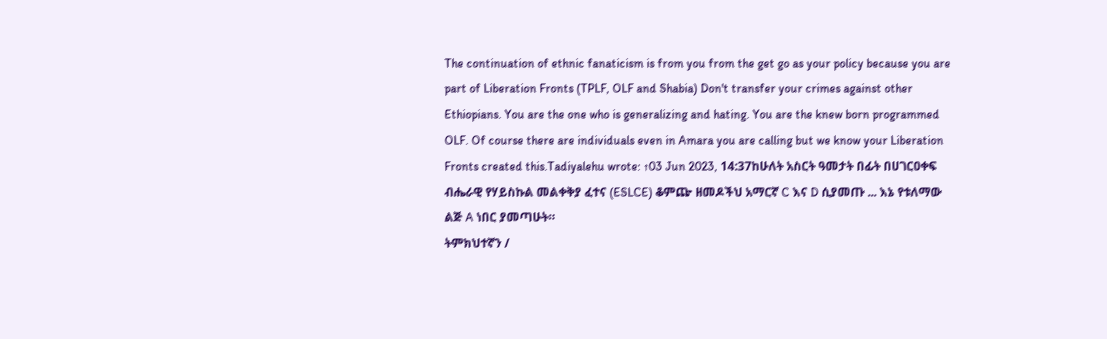The continuation of ethnic fanaticism is from you from the get go as your policy because you are part of Liberation Fronts (TPLF, OLF and Shabia) Don't transfer your crimes against other Ethiopians. You are the one who is generalizing and hating. You are the knew born programmed OLF. Of course there are individuals even in Amara you are calling but we know your Liberation Fronts created this.Tadiyalehu wrote: ↑03 Jun 2023, 14:37ከሁለት አስርት ዓመታት በፊት በሀገርዐቀፍ ብሔራዊ የሃይስኩል መልቀቅያ ፈተና (ESLCE) ቆምጬ ዘመዶችህ አማርኛ C እና D ሲያመጡ ... እኔ የቱለማው ልጅ A ነበር ያመጣሁት።
ትምክህተኛን /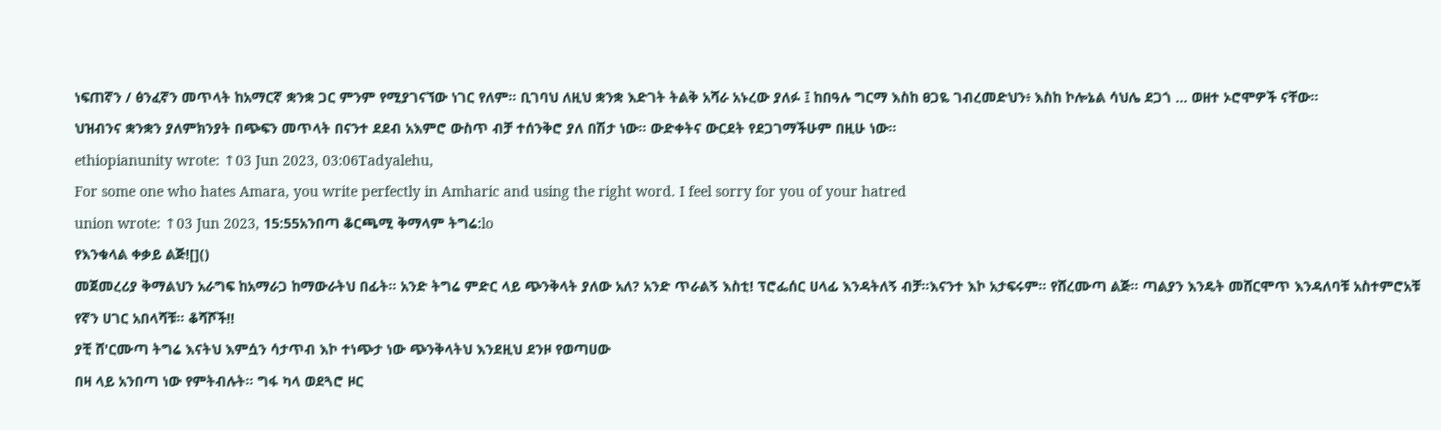ነፍጠኛን / ፅንፈኛን መጥላት ከአማርኛ ቋንቋ ጋር ምንም የሚያገናኘው ነገር የለም። ቢገባህ ለዚህ ቋንቋ እድገት ትልቅ አሻራ አኑረው ያለፉ ፤ ከበዓሉ ግርማ እስከ ፀጋዬ ገብረመድህን፥ እስከ ኮሎኔል ሳህሌ ደጋጎ ... ወዘተ ኦሮሞዎች ናቸው።
ህዝብንና ቋንቋን ያለምክንያት በጭፍን መጥላት በናንተ ደደብ አእምሮ ውስጥ ብቻ ተሰንቅሮ ያለ በሽታ ነው። ውድቀትና ውርደት የደጋገማችሁም በዚሁ ነው።
ethiopianunity wrote: ↑03 Jun 2023, 03:06Tadyalehu,
For some one who hates Amara, you write perfectly in Amharic and using the right word. I feel sorry for you of your hatred
union wrote: ↑03 Jun 2023, 15:55አንበጣ ቆርጫሚ ቅማላም ትግሬ:lo
የእንቁላል ቀቃይ ልጅ![]()
መጀመረሪያ ቅማልህን አራግፍ ከአማራጋ ከማውራትህ በፊት። አንድ ትግሬ ምድር ላይ ጭንቅላት ያለው አለ? አንድ ጥራልኝ እስቲ! ፕሮፌሰር ሀላፊ እንዳትለኝ ብቻ።እናንተ እኮ አታፍሩም። የሸረሙጣ ልጅ። ጣልያን እንዴት መሸርሞጥ እንዳለባቹ አስተምሮአቹ የኛን ሀገር አበላሻቹ። ቆሻሾች!!
ያቺ ሸ'ርሙጣ ትግሬ እናትህ እምሷን ሳታጥብ እኮ ተነጭታ ነው ጭንቅላትህ እንደዚህ ደንዞ የወጣሀው
በዛ ላይ አንበጣ ነው የምትብሉት። ግፋ ካላ ወደጓሮ ዞር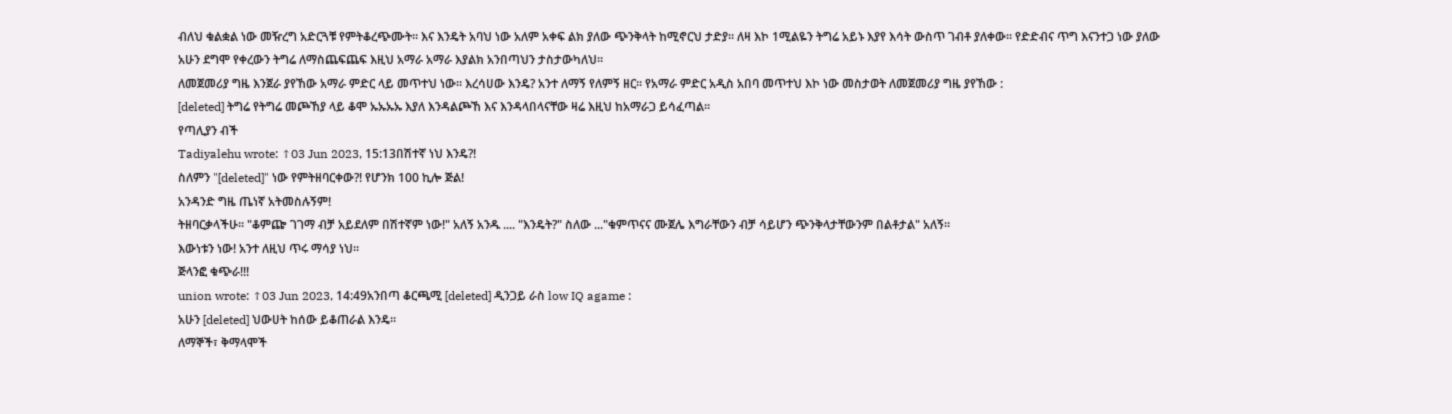ብለህ ቁልቋል ነው መዥረግ አድርጓቹ የምትቆረጭሙት። እና እንዴት አባህ ነው አለም አቀፍ ልክ ያለው ጭንቅላት ከሚኖርህ ታድያ። ለዛ እኮ 1ሚልዬን ትግሬ አይኑ እያየ እሳት ውስጥ ገብቶ ያለቀው። የድድብና ጥግ እናንተጋ ነው ያለው
አሁን ደግሞ የቀረውን ትግሬ ለማስጨፍጨፍ እዚህ አማራ አማራ እያልክ አንበጣህን ታስታውካለህ።
ለመጀመሪያ ግዜ እንጀራ ያየኸው አማራ ምድር ላይ መጥተህ ነው። እረሳሀው እንዴ? አንተ ለማኝ የለምኝ ዘር። የአማራ ምድር አዲስ አበባ መጥተህ እኮ ነው መስታወት ለመጀመሪያ ግዜ ያየኸው :
[deleted] ትግሬ የትግሬ መጮኸያ ላይ ቆሞ ኡኡኡኡ እያለ እንዳልጮኸ እና እንዳላበላናቸው ዛሬ እዚህ ከአማራጋ ይሳፈጣል።
የጣሊያን ብች
Tadiyalehu wrote: ↑03 Jun 2023, 15:13በሽተኛ ነህ እንዴ?!
ስለምን "[deleted]" ነው የምትዘባርቀው?! የሆንክ 100 ኪሎ ጅል!
አንዳንድ ግዜ ጤነኛ አትመስሉኝም!
ትዘባርቃላችሁ። "ቆምጬ ገገማ ብቻ አይደለም በሽተኛም ነው!" አለኝ አንዱ .... "እንዴት?" ስለው ..."ቁምጥናና ሙጀሌ እግራቸውን ብቻ ሳይሆን ጭንቅላታቸውንም በልቶታል" አለኝ።
እውነቱን ነው! አንተ ለዚህ ጥሩ ማሳያ ነህ።
ጅላንፎ ቁጭራ!!!
union wrote: ↑03 Jun 2023, 14:49አንበጣ ቆርጫሚ [deleted] ዲንጋይ ራስ low IQ agame :
አሁን [deleted] ህውሀት ከሰው ይቆጠራል እንዴ።
ለማኞች፣ ቅማላሞች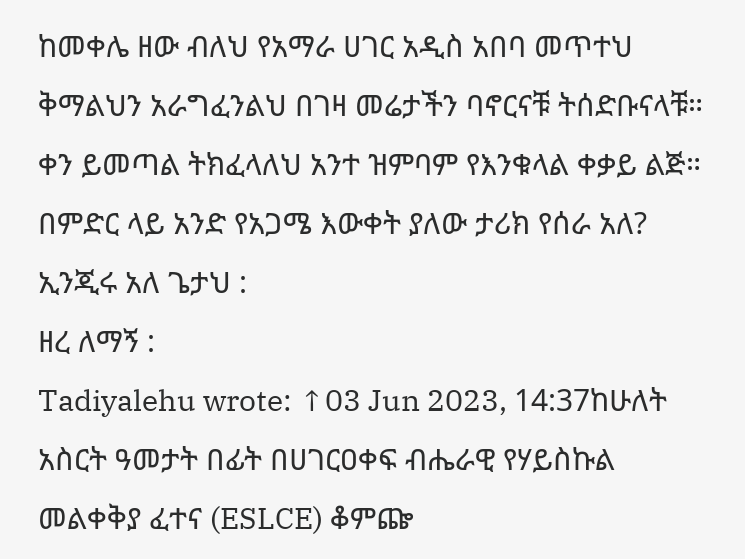ከመቀሌ ዘው ብለህ የአማራ ሀገር አዲስ አበባ መጥተህ ቅማልህን አራግፈንልህ በገዛ መሬታችን ባኖርናቹ ትሰድቡናላቹ።
ቀን ይመጣል ትክፈላለህ አንተ ዝምባም የእንቁላል ቀቃይ ልጅ።
በምድር ላይ አንድ የአጋሜ እውቀት ያለው ታሪክ የሰራ አለ? ኢንጂሩ አለ ጌታህ :
ዘረ ለማኝ :
Tadiyalehu wrote: ↑03 Jun 2023, 14:37ከሁለት አስርት ዓመታት በፊት በሀገርዐቀፍ ብሔራዊ የሃይስኩል መልቀቅያ ፈተና (ESLCE) ቆምጬ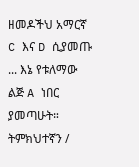ዘመዶችህ አማርኛ C እና D ሲያመጡ ... እኔ የቱለማው ልጅ A ነበር ያመጣሁት።
ትምክህተኛን /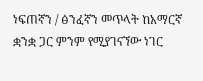ነፍጠኛን / ፅንፈኛን መጥላት ከአማርኛ ቋንቋ ጋር ምንም የሚያገናኘው ነገር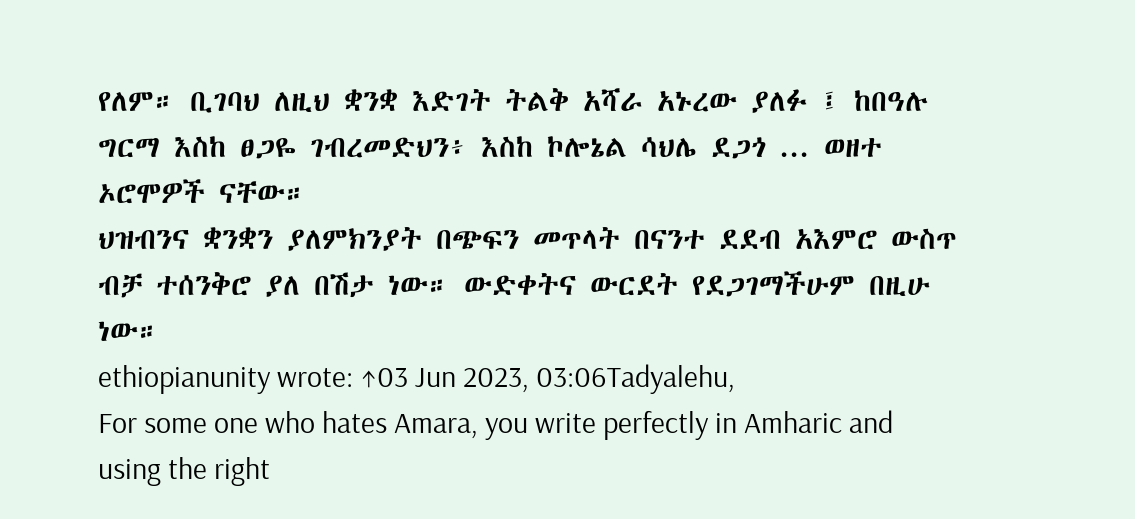የለም። ቢገባህ ለዚህ ቋንቋ እድገት ትልቅ አሻራ አኑረው ያለፉ ፤ ከበዓሉ ግርማ እስከ ፀጋዬ ገብረመድህን፥ እስከ ኮሎኔል ሳህሌ ደጋጎ ... ወዘተ ኦሮሞዎች ናቸው።
ህዝብንና ቋንቋን ያለምክንያት በጭፍን መጥላት በናንተ ደደብ አእምሮ ውስጥ ብቻ ተሰንቅሮ ያለ በሽታ ነው። ውድቀትና ውርደት የደጋገማችሁም በዚሁ ነው።
ethiopianunity wrote: ↑03 Jun 2023, 03:06Tadyalehu,
For some one who hates Amara, you write perfectly in Amharic and using the right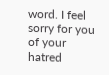word. I feel sorry for you of your hatred